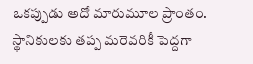ఒకప్పుడు అదో మారుమూల ప్రాంతం. స్థానికులకు తప్ప మరెవరికీ పెద్దగా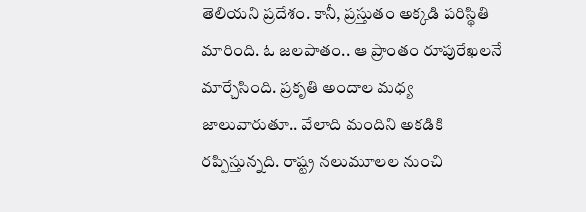తెలియని ప్రదేశం. కానీ, ప్రస్తుతం అక్కడి పరిస్థితి మారింది. ఓ జలపాతం.. ఆ ప్రాంతం రూపురేఖలనే మార్చేసింది. ప్రకృతి అందాల మధ్య జాలువారుతూ.. వేలాది మందిని అకడికి రప్పిస్తున్నది. రాష్ట్ర నలుమూలల నుంచి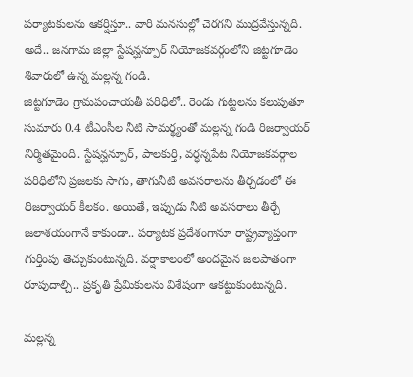పర్యాటకులను ఆకర్షిస్తూ.. వారి మనసుల్లో చెరగని ముద్రవేస్తున్నది. అదే.. జనగామ జిల్లా స్టేషన్ఘన్పూర్ నియోజకవర్గంలోని జిట్టగూడెం శివారులో ఉన్న మల్లన్న గండి.
జిట్టగూడెం గ్రామపంచాయతీ పరిధిలో.. రెండు గుట్టలను కలుపుతూ సుమారు 0.4 టీఎంసీల నీటి సామర్థ్యంతో మల్లన్న గండి రిజర్వాయర్ నిర్మితమైంది. స్టేషన్ఘన్పూర్, పాలకుర్తి, వర్ధన్నపేట నియోజకవర్గాల పరిధిలోని ప్రజలకు సాగు, తాగునీటి అవసరాలను తీర్చడంలో ఈ రిజర్వాయర్ కీలకం. అయితే, ఇప్పుడు నీటి అవసరాలు తీర్చే జలాశయంగానే కాకుండా.. పర్యాటక ప్రదేశంగానూ రాష్ట్రవ్యాప్తంగా గుర్తింపు తెచ్చుకుంటున్నది. వర్షాకాలంలో అందమైన జలపాతంగా రూపుదాల్చి.. ప్రకృతి ప్రేమికులను విశేషంగా ఆకట్టుకుంటున్నది.

మల్లన్న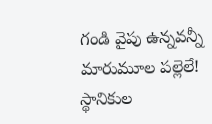గండి వైపు ఉన్నవన్నీ మారుమూల పల్లెలే! స్థానికుల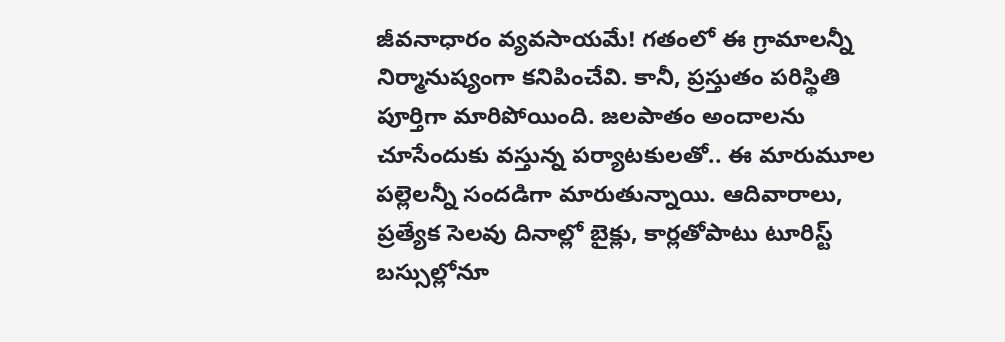జీవనాధారం వ్యవసాయమే! గతంలో ఈ గ్రామాలన్నీ నిర్మానుష్యంగా కనిపించేవి. కానీ, ప్రస్తుతం పరిస్థితి పూర్తిగా మారిపోయింది. జలపాతం అందాలను చూసేందుకు వస్తున్న పర్యాటకులతో.. ఈ మారుమూల పల్లెలన్నీ సందడిగా మారుతున్నాయి. ఆదివారాలు, ప్రత్యేక సెలవు దినాల్లో బైక్లు, కార్లతోపాటు టూరిస్ట్ బస్సుల్లోనూ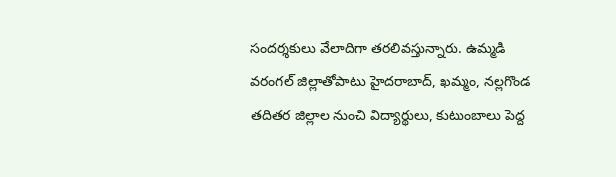సందర్శకులు వేలాదిగా తరలివస్తున్నారు. ఉమ్మడి వరంగల్ జిల్లాతోపాటు హైదరాబాద్, ఖమ్మం, నల్లగొండ తదితర జిల్లాల నుంచి విద్యార్థులు, కుటుంబాలు పెద్ద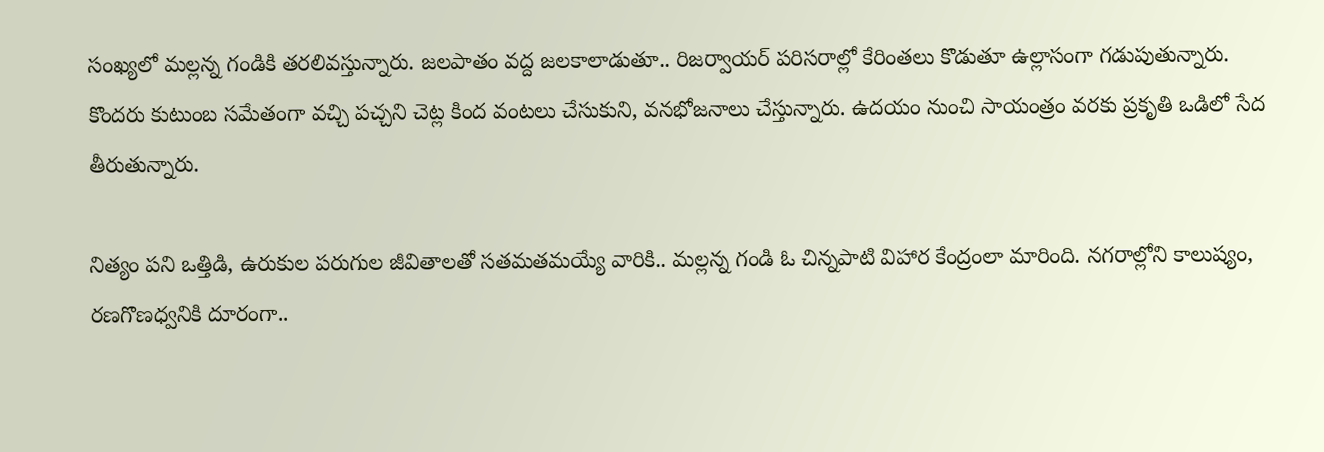సంఖ్యలో మల్లన్న గండికి తరలివస్తున్నారు. జలపాతం వద్ద జలకాలాడుతూ.. రిజర్వాయర్ పరిసరాల్లో కేరింతలు కొడుతూ ఉల్లాసంగా గడుపుతున్నారు. కొందరు కుటుంబ సమేతంగా వచ్చి పచ్చని చెట్ల కింద వంటలు చేసుకుని, వనభోజనాలు చేస్తున్నారు. ఉదయం నుంచి సాయంత్రం వరకు ప్రకృతి ఒడిలో సేద తీరుతున్నారు.

నిత్యం పని ఒత్తిడి, ఉరుకుల పరుగుల జీవితాలతో సతమతమయ్యే వారికి.. మల్లన్న గండి ఓ చిన్నపాటి విహార కేంద్రంలా మారింది. నగరాల్లోని కాలుష్యం, రణగొణధ్వనికి దూరంగా..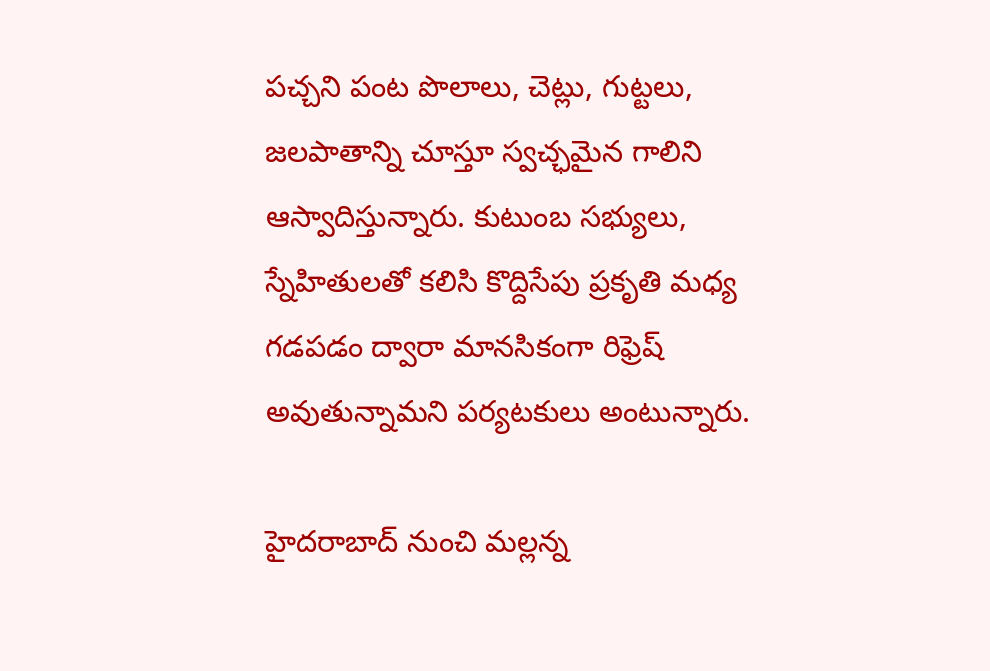పచ్చని పంట పొలాలు, చెట్లు, గుట్టలు, జలపాతాన్ని చూస్తూ స్వచ్ఛమైన గాలిని ఆస్వాదిస్తున్నారు. కుటుంబ సభ్యులు, స్నేహితులతో కలిసి కొద్దిసేపు ప్రకృతి మధ్య
గడపడం ద్వారా మానసికంగా రిఫ్రెష్ అవుతున్నామని పర్యటకులు అంటున్నారు.

హైదరాబాద్ నుంచి మల్లన్న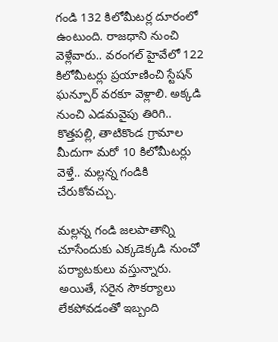గండి 132 కిలోమీటర్ల దూరంలో ఉంటుంది. రాజధాని నుంచి వెళ్లేవారు.. వరంగల్ హైవేలో 122 కిలోమీటర్లు ప్రయాణించి స్టేషన్ ఘన్పూర్ వరకూ వెళ్లాలి. అక్కడి నుంచి ఎడమవైపు తిరిగి.. కొత్తపల్లి, తాటికొండ గ్రామాల మీదుగా మరో 10 కిలోమీటర్లు వెళ్తే.. మల్లన్న గండికి చేరుకోవచ్చు.

మల్లన్న గండి జలపాతాన్ని చూసేందుకు ఎక్కడెక్కడి నుంచో పర్యాటకులు వస్తున్నారు. అయితే, సరైన సౌకర్యాలు లేకపోవడంతో ఇబ్బంది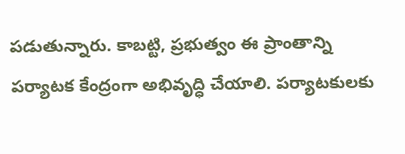పడుతున్నారు. కాబట్టి, ప్రభుత్వం ఈ ప్రాంతాన్ని పర్యాటక కేంద్రంగా అభివృద్ధి చేయాలి. పర్యాటకులకు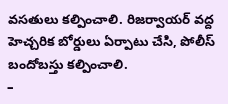వసతులు కల్పించాలి. రిజర్వాయర్ వద్ద హెచ్చరిక బోర్డులు ఏర్పాటు చేసి, పోలీస్ బందోబస్తు కల్పించాలి.
–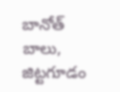బానోత్ బాలు, జిట్టగూడం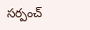సర్పంచ్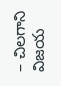– చిలగాని విజయ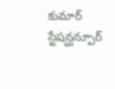కుమార్ స్టేషన్ఘన్పూర్